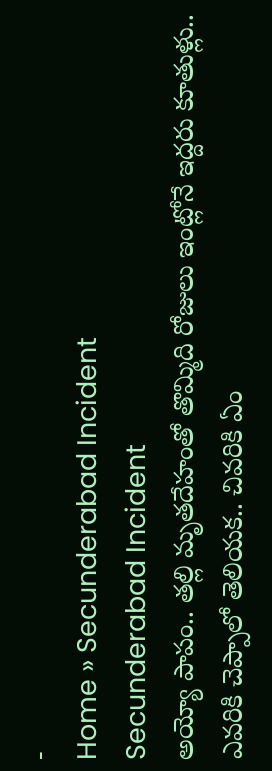-
Home » Secunderabad Incident
Secunderabad Incident
అయ్యో పాపం.. తల్లి మృతదేహంతో తొమ్మిది రోజులు ఇంట్లోనే ఇద్దరు కూతుళ్లు.. ఎవరికి చెప్పాలో తెలియక.. చివరికి ఏం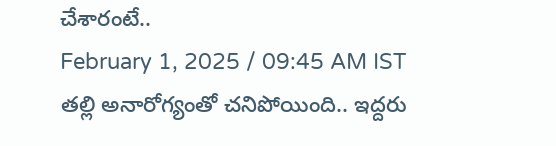చేశారంటే..
February 1, 2025 / 09:45 AM IST
తల్లి అనారోగ్యంతో చనిపోయింది.. ఇద్దరు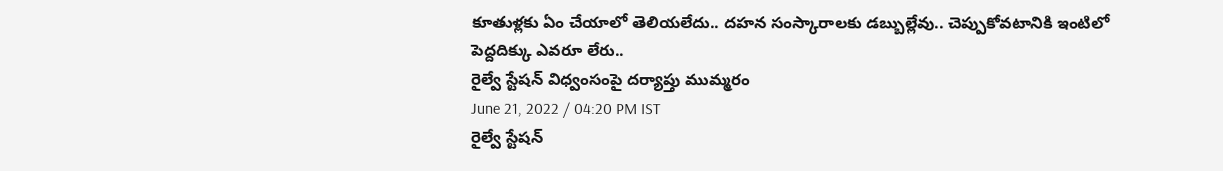కూతుళ్లకు ఏం చేయాలో తెలియలేదు.. దహన సంస్కారాలకు డబ్బుల్లేవు.. చెప్పుకోవటానికి ఇంటిలో పెద్దదిక్కు ఎవరూ లేరు..
రైల్వే స్టేషన్ విధ్వంసంపై దర్యాప్తు ముమ్మరం
June 21, 2022 / 04:20 PM IST
రైల్వే స్టేషన్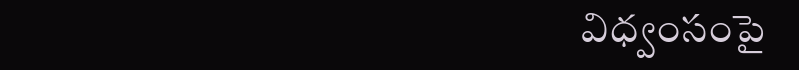విధ్వంసంపై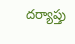దర్యాప్తు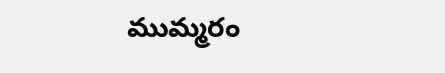ముమ్మరం